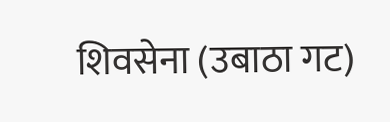शिवसेना (उबाठा गट)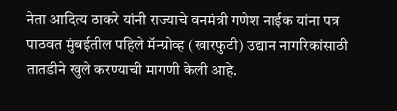नेता आदित्य ठाकरे यांनी राज्याचे वनमंत्री गणेश नाईक यांना पत्र पाठवत मुंबईतील पहिले मॅन्ग्रोव्ह (खारफुटी) उद्यान नागरिकांसाठी तातडीने खुले करण्याची मागणी केली आहे.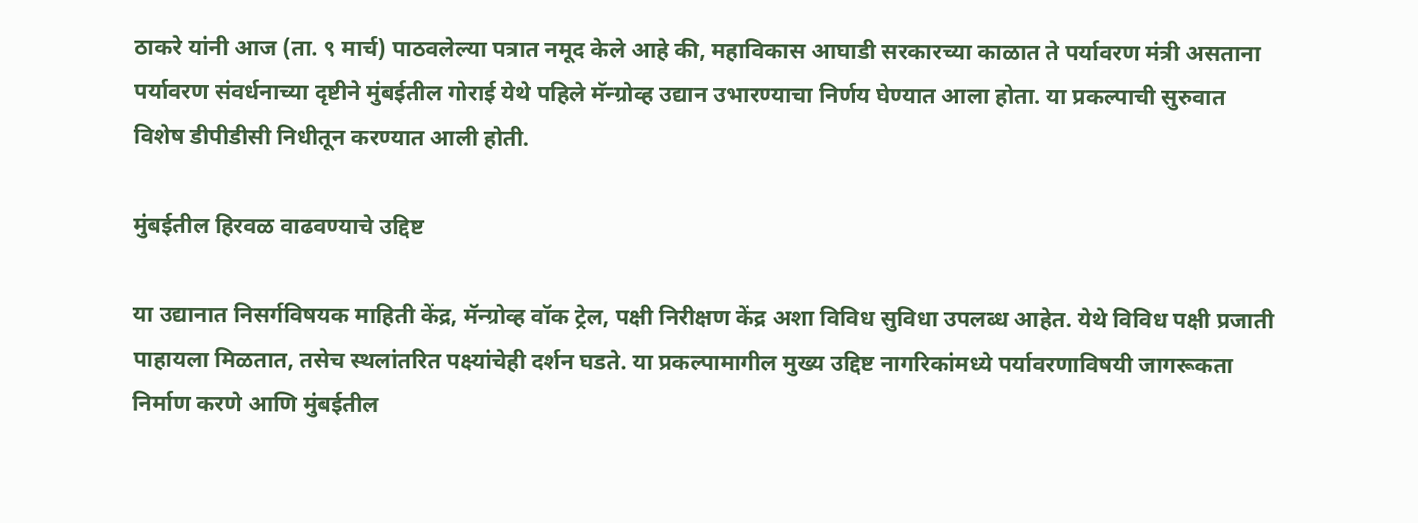ठाकरे यांनी आज (ता. ९ मार्च) पाठवलेल्या पत्रात नमूद केले आहे की, महाविकास आघाडी सरकारच्या काळात ते पर्यावरण मंत्री असताना पर्यावरण संवर्धनाच्या दृष्टीने मुंबईतील गोराई येथे पहिले मॅन्ग्रोव्ह उद्यान उभारण्याचा निर्णय घेण्यात आला होता. या प्रकल्पाची सुरुवात विशेष डीपीडीसी निधीतून करण्यात आली होती.

मुंबईतील हिरवळ वाढवण्याचे उद्दिष्ट

या उद्यानात निसर्गविषयक माहिती केंद्र, मॅन्ग्रोव्ह वॉक ट्रेल, पक्षी निरीक्षण केंद्र अशा विविध सुविधा उपलब्ध आहेत. येथे विविध पक्षी प्रजाती पाहायला मिळतात, तसेच स्थलांतरित पक्ष्यांचेही दर्शन घडते. या प्रकल्पामागील मुख्य उद्दिष्ट नागरिकांमध्ये पर्यावरणाविषयी जागरूकता निर्माण करणे आणि मुंबईतील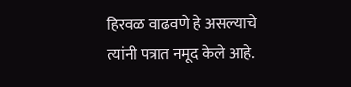हिरवळ वाढवणे हे असल्याचे त्यांनी पत्रात नमूद केले आहे.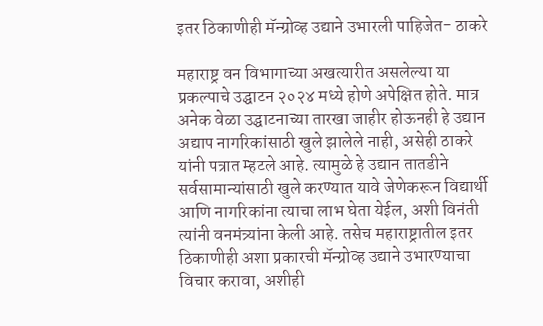इतर ठिकाणीही मॅन्ग्रोव्ह उद्याने उभारली पाहिजेत- ठाकरे

महाराष्ट्र वन विभागाच्या अखत्यारीत असलेल्या या प्रकल्पाचे उद्घाटन २०२४ मध्ये होणे अपेक्षित होते. मात्र अनेक वेळा उद्घाटनाच्या तारखा जाहीर होऊनही हे उद्यान अद्याप नागरिकांसाठी खुले झालेले नाही, असेही ठाकरे यांनी पत्रात म्हटले आहे. त्यामुळे हे उद्यान तातडीने सर्वसामान्यांसाठी खुले करण्यात यावे जेणेकरून विद्यार्थी आणि नागरिकांना त्याचा लाभ घेता येईल, अशी विनंती त्यांनी वनमंत्र्यांना केली आहे. तसेच महाराष्ट्रातील इतर ठिकाणीही अशा प्रकारची मॅन्ग्रोव्ह उद्याने उभारण्याचा विचार करावा, अशीही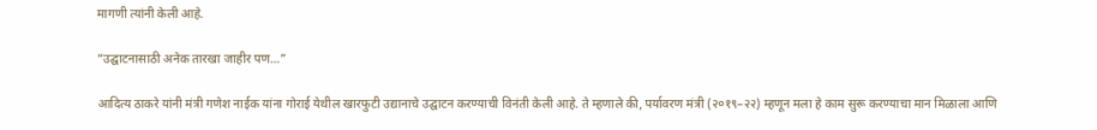मागणी त्यांनी केली आहे.

“उद्घाटनासाठी अनेक तारखा जाहीर पण…”

आदित्य ठाकरे यांनी मंत्री गणेश नाईक यांना गोराई येथील खारफुटी उद्यानाचे उद्घाटन करण्याची विनंती केली आहे. ते म्हणाले की, पर्यावरण मंत्री (२०१९–२२) म्हणून मला हे काम सुरू करण्याचा मान मिळाला आणि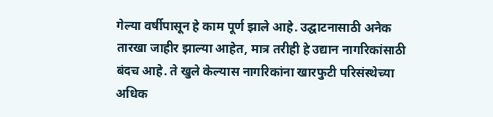गेल्या वर्षीपासून हे काम पूर्ण झाले आहे. उद्घाटनासाठी अनेक तारखा जाहीर झाल्या आहेत, मात्र तरीही हे उद्यान नागरिकांसाठी बंदच आहे. ते खुले केल्यास नागरिकांना खारफुटी परिसंस्थेच्या अधिक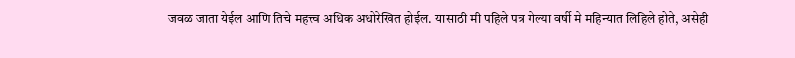जवळ जाता येईल आणि तिचे महत्त्व अधिक अधोरेखित होईल. यासाठी मी पहिले पत्र गेल्या वर्षी मे महिन्यात लिहिले होते, असेही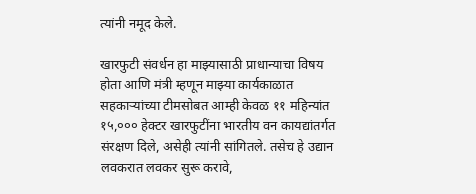त्यांनी नमूद केले.

खारफुटी संवर्धन हा माझ्यासाठी प्राधान्याचा विषय होता आणि मंत्री म्हणून माझ्या कार्यकाळात सहकाऱ्यांच्या टीमसोबत आम्ही केवळ ११ महिन्यांत १५,००० हेक्टर खारफुटींना भारतीय वन कायद्यांतर्गत संरक्षण दिले, असेही त्यांनी सांगितले. तसेच हे उद्यान लवकरात लवकर सुरू करावे,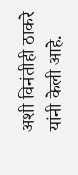अशी विनंतीही ठाकरे यांनी केली आहे.